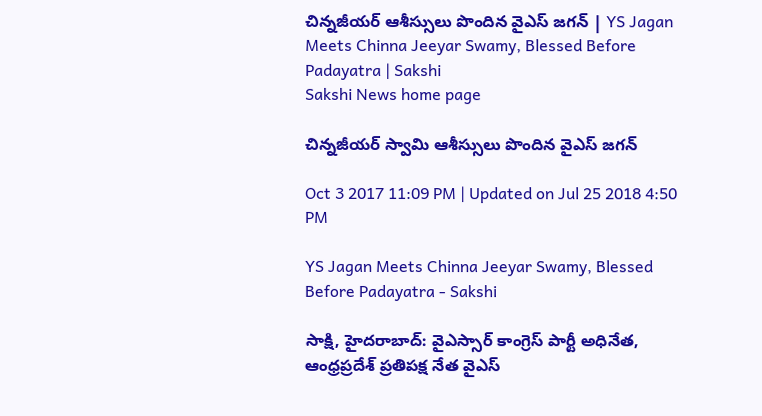చిన్నజీయర్‌ ఆశీస్సులు పొందిన వైఎస్‌ జగన్‌ | YS Jagan Meets Chinna Jeeyar Swamy, Blessed Before Padayatra | Sakshi
Sakshi News home page

చిన్నజీయర్‌ స్వామి ఆశీస్సులు పొందిన వైఎస్‌ జగన్‌

Oct 3 2017 11:09 PM | Updated on Jul 25 2018 4:50 PM

YS Jagan Meets Chinna Jeeyar Swamy, Blessed Before Padayatra - Sakshi

సాక్షి, హైదరాబాద్‌: వైఎస్సార్‌ కాంగ్రెస్‌ పార్టీ అధినేత, ఆంధ్రప్రదేశ్‌ ప్రతిపక్ష నేత వైఎస్‌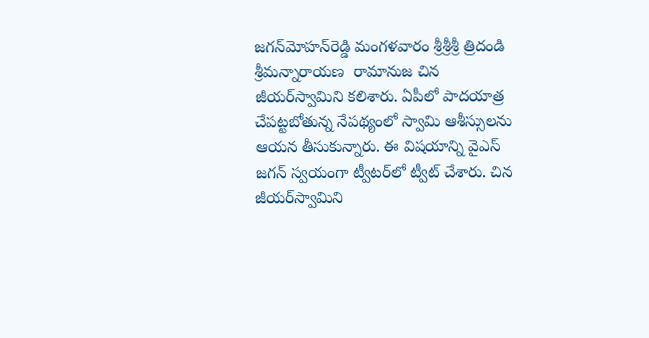జగన్‌మోహన్‌రెడ్డి మంగళవారం శ్రీశ్రీశ్రీ త్రిదండి  శ్రీమన్నారాయణ  రామానుజ చిన జీయర్‌స్వామిని కలిశారు. ఏపీలో పాదయాత్ర చేపట్టబోతున్న నేపథ్యంలో స్వామి ఆశీస్సులను ఆయన తీసుకున్నారు. ఈ విషయాన్ని వైఎస్‌ జగన్‌ స్వయంగా ట్వీటర్‌లో ట్వీట్‌ చేశారు. చిన జీయర్‌స్వామిని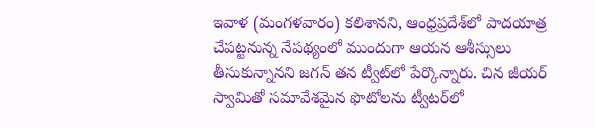ఇవాళ (మంగళవారం) కలిశానని, ఆంధ్రప్రదేశ్‌లో పాదయాత్ర చేపట్టనున్న నేపథ్యంలో ముందుగా ఆయన ఆశీస్సులు తీసుకున్నానని జగన్‌ తన ట్వీట్‌లో పేర్కొన్నారు. చిన జీయర్‌ స్వామితో సమావేశమైన ఫొటోలను ట్వీటర్‌లో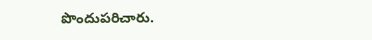పొందుపరిచారు.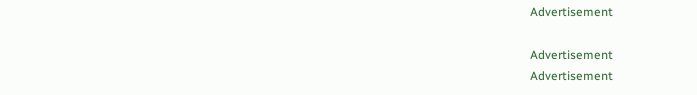Advertisement

Advertisement
Advertisement